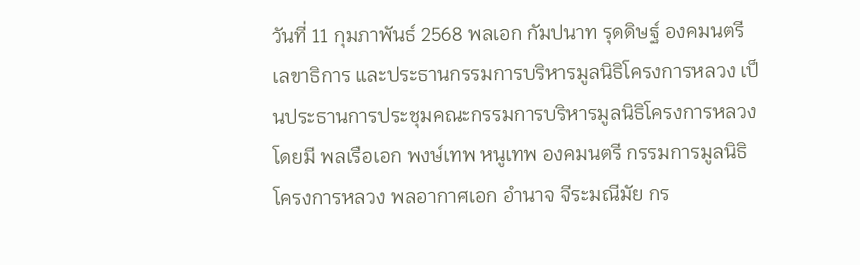วันที่ 11 กุมภาพันธ์ 2568 พลเอก กัมปนาท รุดดิษฐ์ องคมนตรี เลขาธิการ และประธานกรรมการบริหารมูลนิธิโครงการหลวง เป็นประธานการประชุมคณะกรรมการบริหารมูลนิธิโครงการหลวง โดยมี พลเรือเอก พงษ์เทพ หนูเทพ องคมนตรี กรรมการมูลนิธิโครงการหลวง พลอากาศเอก อำนาจ จีระมณีมัย กร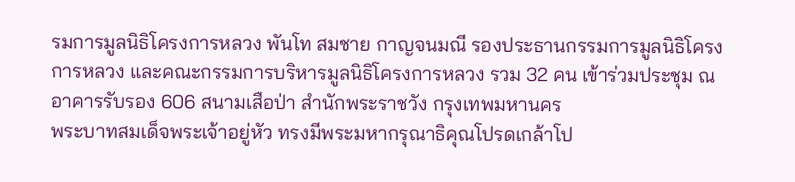รมการมูลนิธิโครงการหลวง พันโท สมชาย กาญจนมณี รองประธานกรรมการมูลนิธิโครงการหลวง และคณะกรรมการบริหารมูลนิธิโครงการหลวง รวม 32 คน เข้าร่วมประชุม ณ อาคารรับรอง 606 สนามเสือป่า สำนักพระราชวัง กรุงเทพมหานคร
พระบาทสมเด็จพระเจ้าอยู่หัว ทรงมีพระมหากรุณาธิคุณโปรดเกล้าโป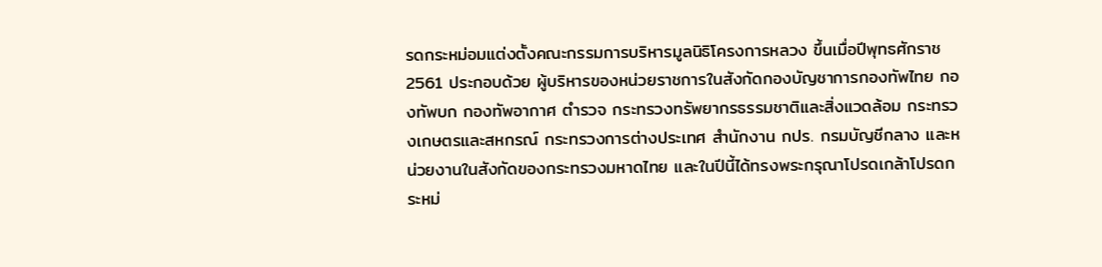รดกระหม่อมแต่งตั้งคณะกรรมการบริหารมูลนิธิโครงการหลวง ขึ้นเมื่อปีพุทธศักราช 2561 ประกอบด้วย ผู้บริหารของหน่วยราชการในสังกัดกองบัญชาการกองทัพไทย กองทัพบก กองทัพอากาศ ตำรวจ กระทรวงทรัพยากรธรรมชาติและสิ่งแวดล้อม กระทรวงเกษตรและสหกรณ์ กระทรวงการต่างประเทศ สำนักงาน กปร. กรมบัญชีกลาง และหน่วยงานในสังกัดของกระทรวงมหาดไทย และในปีนี้ได้ทรงพระกรุณาโปรดเกล้าโปรดกระหม่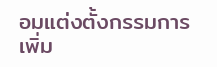อมแต่งตั้งกรรมการเพิ่ม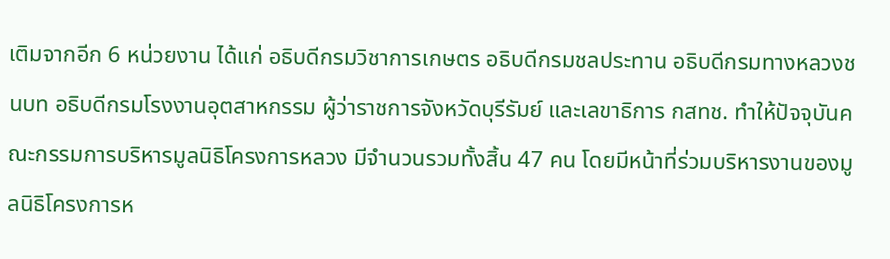เติมจากอีก 6 หน่วยงาน ได้แก่ อธิบดีกรมวิชาการเกษตร อธิบดีกรมชลประทาน อธิบดีกรมทางหลวงชนบท อธิบดีกรมโรงงานอุตสาหกรรม ผู้ว่าราชการจังหวัดบุรีรัมย์ และเลขาธิการ กสทช. ทำให้ปัจจุบันคณะกรรมการบริหารมูลนิธิโครงการหลวง มีจำนวนรวมทั้งสิ้น 47 คน โดยมีหน้าที่ร่วมบริหารงานของมูลนิธิโครงการห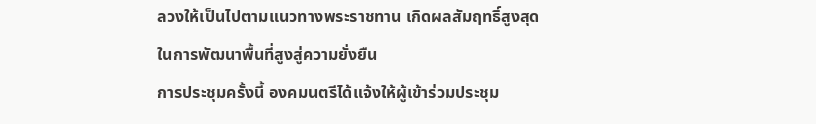ลวงให้เป็นไปตามแนวทางพระราชทาน เกิดผลสัมฤทธิ์สูงสุดในการพัฒนาพื้นที่สูงสู่ความยั่งยืน
การประชุมครั้งนี้ องคมนตรีได้แจ้งให้ผู้เข้าร่วมประชุม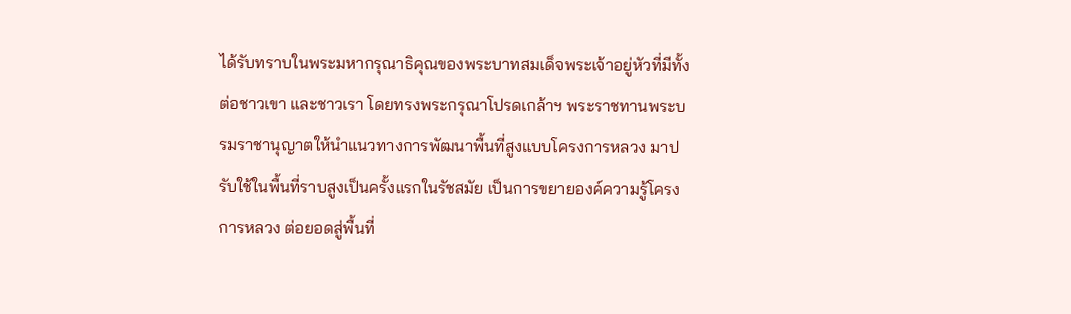ได้รับทราบในพระมหากรุณาธิคุณของพระบาทสมเด็จพระเจ้าอยู่หัวที่มีทั้งต่อชาวเขา และชาวเรา โดยทรงพระกรุณาโปรดเกล้าฯ พระราชทานพระบรมราชานุญาตให้นำแนวทางการพัฒนาพื้นที่สูงแบบโครงการหลวง มาปรับใช้ในพื้นที่ราบสูงเป็นครั้งแรกในรัชสมัย เป็นการขยายองค์ความรู้โครงการหลวง ต่อยอดสู่พื้นที่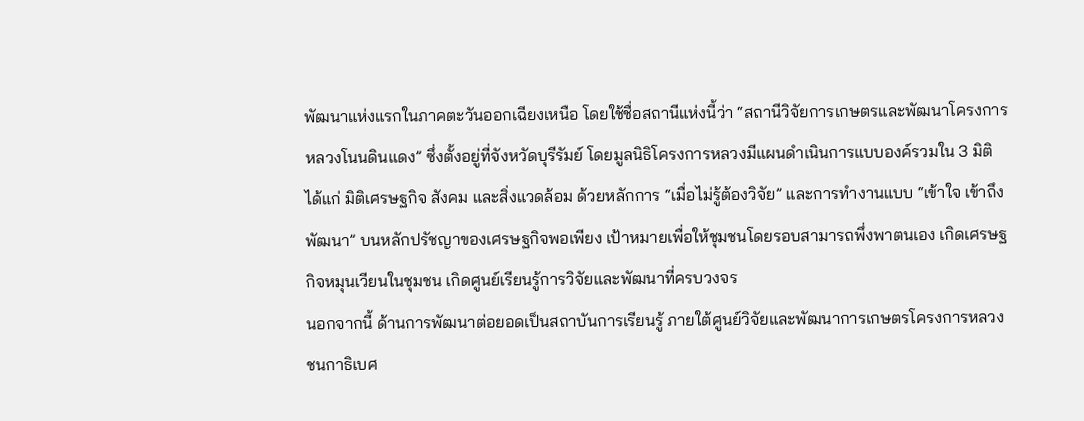พัฒนาแห่งแรกในภาคตะวันออกเฉียงเหนือ โดยใช้ชื่อสถานีแห่งนี้ว่า “สถานีวิจัยการเกษตรและพัฒนาโครงการหลวงโนนดินแดง” ซึ่งตั้งอยู่ที่จังหวัดบุรีรัมย์ โดยมูลนิธิโครงการหลวงมีแผนดำเนินการแบบองค์รวมใน 3 มิติ ได้แก่ มิติเศรษฐกิจ สังคม และสิ่งแวดล้อม ด้วยหลักการ “เมื่อไม่รู้ต้องวิจัย” และการทำงานแบบ “เข้าใจ เข้าถึง พัฒนา” บนหลักปรัชญาของเศรษฐกิจพอเพียง เป้าหมายเพื่อให้ชุมชนโดยรอบสามารถพึ่งพาตนเอง เกิดเศรษฐกิจหมุนเวียนในชุมชน เกิดศูนย์เรียนรู้การวิจัยและพัฒนาที่ครบวงจร
นอกจากนี้ ด้านการพัฒนาต่อยอดเป็นสถาบันการเรียนรู้ ภายใต้ศูนย์วิจัยและพัฒนาการเกษตรโครงการหลวง ชนกาธิเบศ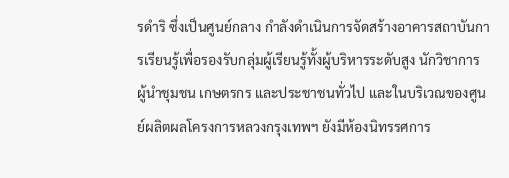รดำริ ซึ่งเป็นศูนย์กลาง กำลังดำเนินการจัดสร้างอาคารสถาบันการเรียนรู้เพื่อรองรับกลุ่มผู้เรียนรู้ทั้งผู้บริหารระดับสูง นักวิชาการ ผู้นำชุมชน เกษตรกร และประชาชนทั่วไป และในบริเวณของศูนย์ผลิตผลโครงการหลวงกรุงเทพฯ ยังมีห้องนิทรรศการ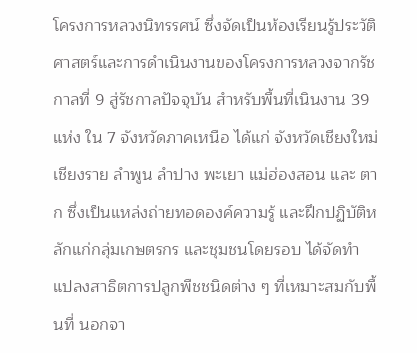โครงการหลวงนิทรรศน์ ซึ่งจัดเป็นห้องเรียนรู้ประวัติศาสตร์และการดำเนินงานของโครงการหลวงจากรัชกาลที่ 9 สู่รัชกาลปัจจุบัน สำหรับพื้นที่เนินงาน 39 แห่ง ใน 7 จังหวัดภาคเหนือ ได้แก่ จังหวัดเชียงใหม่ เชียงราย ลำพูน ลำปาง พะเยา แม่ฮ่องสอน และ ตาก ซึ่งเป็นแหล่งถ่ายทอดองค์ความรู้ และฝึกปฏิบัติหลักแก่กลุ่มเกษตรกร และชุมชนโดยรอบ ได้จัดทำแปลงสาธิตการปลูกพืชชนิดต่าง ๆ ที่เหมาะสมกับพื้นที่ นอกจา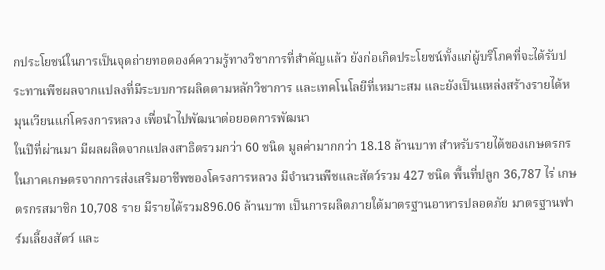กประโยชน์ในการเป็นจุดถ่ายทอดองค์ความรู้ทางวิชาการที่สำคัญแล้ว ยังก่อเกิดประโยชน์ทั้งแก่ผู้บริโภคที่จะได้รับประทานพืชผลจากแปลงที่มีระบบการผลิตตามหลักวิชาการ และเทคโนโลยีที่เหมาะสม และยังเป็นแหล่งสร้างรายได้หมุนเวียนแก่โครงการหลวง เพื่อนำไปพัฒนาต่อยอดการพัฒนา
ในปีที่ผ่านมา มีผลผลิตจากแปลงสาธิตรวมกว่า 60 ชนิด มูลค่ามากกว่า 18.18 ล้านบาท สำหรับรายได้ของเกษตรกรในภาคเกษตรจากการส่งเสริมอาชีพของโครงการหลวง มีจำนวนพืชและสัตว์รวม 427 ชนิด พื้นที่ปลูก 36,787 ไร่ เกษตรกรสมาชิก 10,708 ราย มีรายได้รวม896.06 ล้านบาท เป็นการผลิตภายใต้มาตรฐานอาหารปลอดภัย มาตรฐานฟาร์มเลี้ยงสัตว์ และ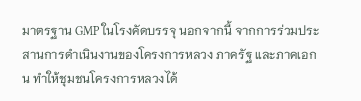มาตรฐาน GMP ในโรงคัดบรรจุ นอกจากนี้ จากการร่วมประสานการดำเนินงานของโครงการหลวง ภาครัฐ และภาคเอกน ทำให้ชุมชนโครงการหลวงได้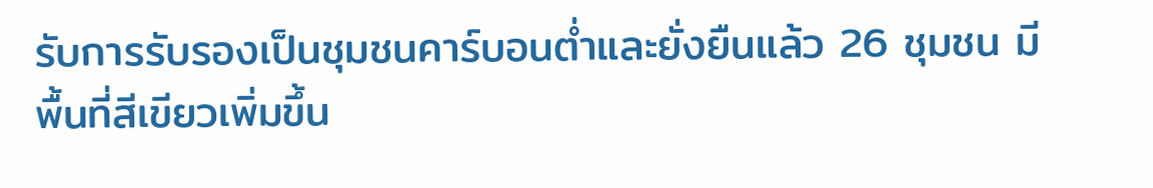รับการรับรองเป็นชุมชนคาร์บอนต่ำและยั่งยืนแล้ว 26 ชุมชน มีพื้นที่สีเขียวเพิ่มขึ้น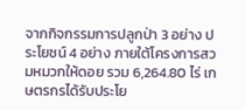จากกิจกรรมการปลูกป่า 3 อย่าง ประโยชน์ 4 อย่าง ภายใต้โครงการสวมหมวกให้ดอย รวม 6,264.80 ไร่ เกษตรกรได้รับประโย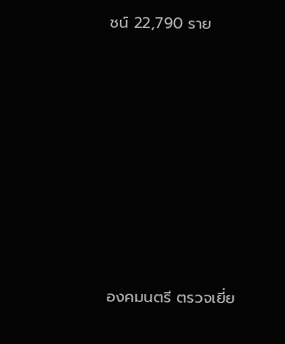ชน์ 22,790 ราย








องคมนตรี ตรวจเยี่ย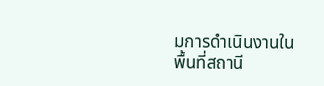มการดำเนินงานในพื้นที่สถานี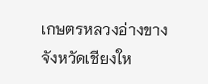เกษตรหลวงอ่างขาง จังหวัดเชียงให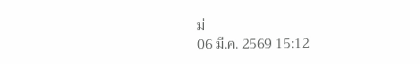ม่
06 มี.ค. 2569 15:12